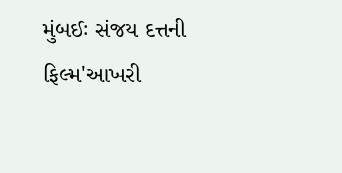મુંબઈઃ સંજય દત્તની ફિલ્મ'આખરી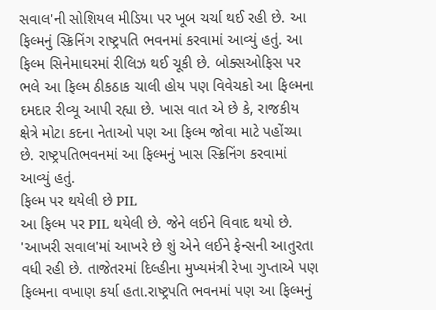સવાલ'ની સોશિયલ મીડિયા પર ખૂબ ચર્ચા થઈ રહી છે. આ ફિલ્મનું સ્ક્રિનિંગ રાષ્ટ્રપતિ ભવનમાં કરવામાં આવ્યું હતું. આ ફિલ્મ સિનેમાઘરમાં રીલિઝ થઈ ચૂકી છે. બોક્સઓફિસ પર ભલે આ ફિલ્મ ઠીકઠાક ચાલી હોય પણ વિવેચકો આ ફિલ્મના દમદાર રીવ્યૂ આપી રહ્યા છે. ખાસ વાત એ છે કે, રાજકીય ક્ષેત્રે મોટા કદના નેતાઓ પણ આ ફિલ્મ જોવા માટે પહોંચ્યા છે. રાષ્ટ્રપતિભવનમાં આ ફિલ્મનું ખાસ સ્ક્રિનિંગ કરવામાં આવ્યું હતું.
ફિલ્મ પર થયેલી છે PIL
આ ફિલ્મ પર PIL થયેલી છે. જેને લઈને વિવાદ થયો છે. 'આખરી સવાલ'માં આખરે છે શું એને લઈને ફેન્સની આતુરતા વધી રહી છે. તાજેતરમાં દિલ્હીના મુખ્યમંત્રી રેખા ગુપ્તાએ પણ ફિલ્મના વખાણ કર્યા હતા.રાષ્ટ્રપતિ ભવનમાં પણ આ ફિલ્મનું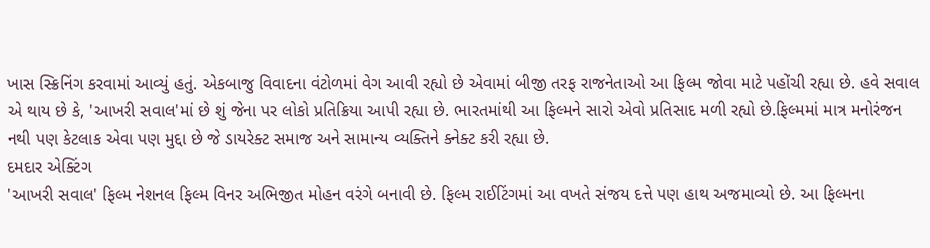ખાસ સ્ક્રિનિંગ કરવામાં આવ્યું હતું. એકબાજુ વિવાદના વંટોળમાં વેગ આવી રહ્યો છે એવામાં બીજી તરફ રાજનેતાઓ આ ફિલ્મ જોવા માટે પહોંચી રહ્યા છે. હવે સવાલ એ થાય છે કે, 'આખરી સવાલ'માં છે શું જેના પર લોકો પ્રતિક્રિયા આપી રહ્યા છે. ભારતમાંથી આ ફિલ્મને સારો એવો પ્રતિસાદ મળી રહ્યો છે.ફિલ્મમાં માત્ર મનોરંજન નથી પણ કેટલાક એવા પણ મુદ્દા છે જે ડાયરેક્ટ સમાજ અને સામાન્ય વ્યક્તિને ક્નેક્ટ કરી રહ્યા છે.
દમદાર એક્ટિંગ
'આખરી સવાલ' ફિલ્મ નેશનલ ફિલ્મ વિનર અભિજીત મોહન વરંગે બનાવી છે. ફિલ્મ રાઈટિંગમાં આ વખતે સંજય દત્તે પણ હાથ અજમાવ્યો છે. આ ફિલ્મના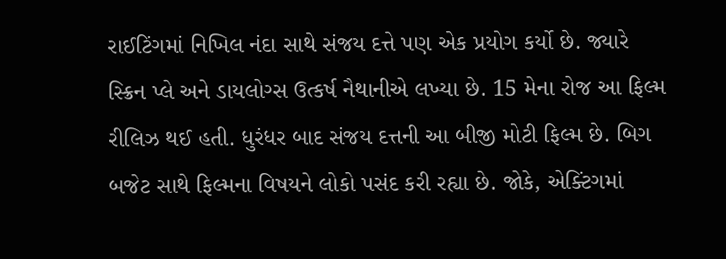રાઈટિંગમાં નિખિલ નંદા સાથે સંજય દત્તે પણ એક પ્રયોગ કર્યો છે. જ્યારે સ્ક્રિન પ્લે અને ડાયલોગ્સ ઉત્કર્ષ નૈથાનીએ લખ્યા છે. 15 મેના રોજ આ ફિલ્મ રીલિઝ થઈ હતી. ધુરંધર બાદ સંજય દત્તની આ બીજી મોટી ફિલ્મ છે. બિગ બજેટ સાથે ફિલ્મના વિષયને લોકો પસંદ કરી રહ્યા છે. જોકે, એક્ટિંગમાં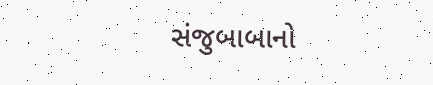સંજુબાબાનો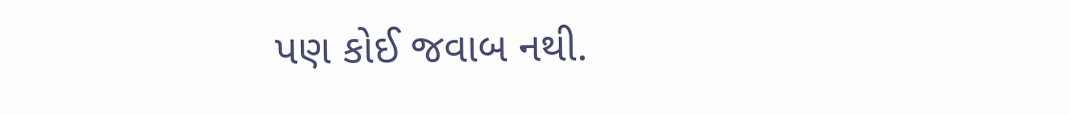પણ કોઈ જવાબ નથી.